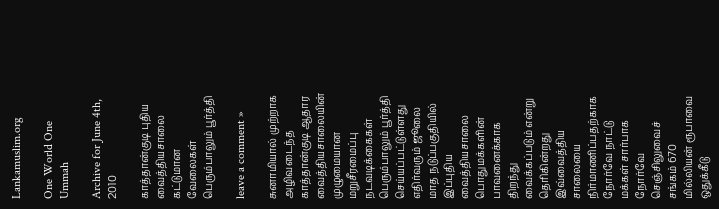Lankamuslim.org

One World One Ummah

Archive for June 4th, 2010

காத்தான்குடி புதிய வைத்தியசாலை கட்டுமான வேலைகள் பெரும்பாலும் பூர்த்தி

leave a comment »

சுனாமியால் முற்றாக அழிவடைந்த காத்தான்குடி ஆதார வைத்தியசாலையின் முழுமையான மறுசீரமைப்பு நடவடிக்கைகள் பெரும்பாலும் பூர்த்தி செய்யப்பட்டுள்ளது எதிர்வரும் ஜூலை மாத நடுப்பகுதியில் இப்புதிய வைத்தியசாலை பொதுமக்களின் பாவனைக்காக  திறந்து வைக்கப்படும் என்று தெரிகின்றது இவ்வைத்திய சாலையை நிர்மாணிப்பதற்காக நோர்வே நாட்டு மக்கள் சார்பாக நோர்வே செஞ்சிலுவைச் சங்கம் 670 மில்லியன் ரூபாவை ஒதுக்கீடு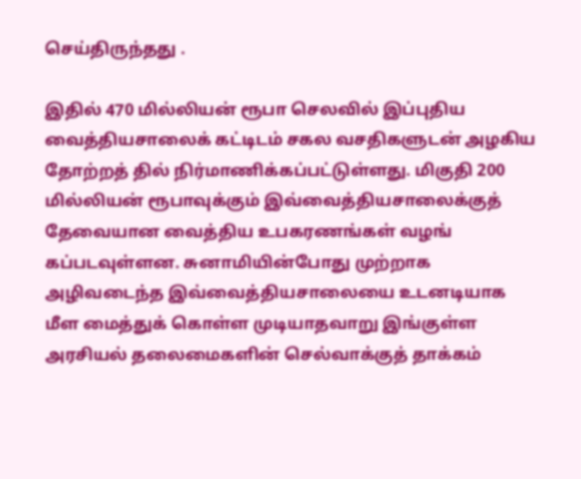செய்திருந்தது .

இதில் 470 மில்லியன் ரூபா செலவில் இப்புதிய வைத்தியசாலைக் கட்டிடம் சகல வசதிகளுடன் அழகிய தோற்றத் தில் நிர்மாணிக்கப்பட்டுள்ளது. மிகுதி 200 மில்லியன் ரூபாவுக்கும் இவ்வைத்தியசாலைக்குத் தேவையான வைத்திய உபகரணங்கள் வழங் கப்படவுள்ளன. சுனாமியின்போது முற்றாக அழிவடைந்த இவ்வைத்தியசாலையை உடனடியாக மீள மைத்துக் கொள்ள முடியாதவாறு இங்குள்ள அரசியல் தலைமைகளின் செல்வாக்குத் தாக்கம்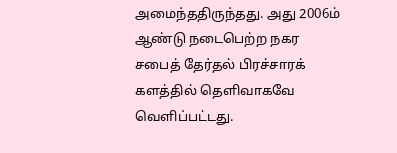அமைந்ததிருந்தது. அது 2006ம் ஆண்டு நடைபெற்ற நகர சபைத் தேர்தல் பிரச்சாரக் களத்தில் தெளிவாகவே வெளிப்பட்டது.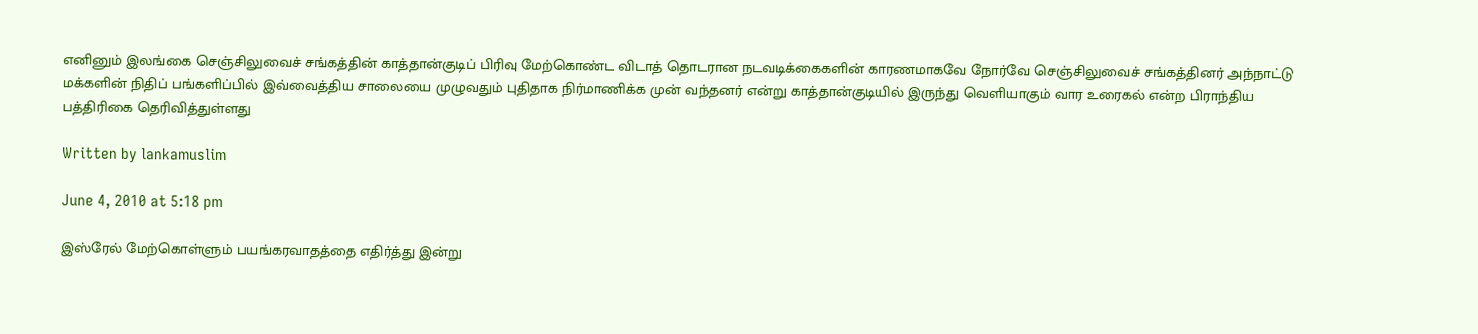எனினும் இலங்கை செஞ்சிலுவைச் சங்கத்தின் காத்தான்குடிப் பிரிவு மேற்கொண்ட விடாத் தொடரான நடவடிக்கைகளின் காரணமாகவே நோர்வே செஞ்சிலுவைச் சங்கத்தினர் அந்நாட்டு மக்களின் நிதிப் பங்களிப்பில் இவ்வைத்திய சாலையை முழுவதும் புதிதாக நிர்மாணிக்க முன் வந்தனர் என்று காத்தான்குடியில் இருந்து வெளியாகும் வார உரைகல் என்ற பிராந்திய பத்திரிகை தெரிவித்துள்ளது

Written by lankamuslim

June 4, 2010 at 5:18 pm

இஸ்ரேல் மேற்கொள்ளும் பயங்கரவாதத்தை எதிர்த்து இன்று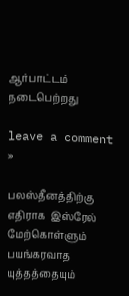ஆர்பாட்டம் நடைபெற்றது

leave a comment »

பலஸ்தீனத்திற்கு எதிராக  இஸ்ரேல் மேற்கொள்ளும் பயங்கரவாத யுத்தத்தையும்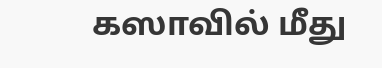கஸாவில் மீது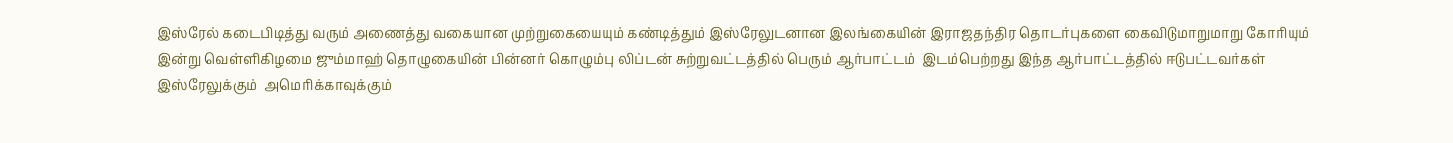இஸ்ரேல் கடைபிடித்து வரும் அணைத்து வகையான முற்றுகையையும் கண்டித்தும் இஸ்ரேலுடனான இலங்கையின் இராஜதந்திர தொடர்புகளை கைவிடுமாறுமாறு கோரியும் இன்று வெள்ளிகிழமை ஜும்மாஹ் தொழுகையின் பின்னர் கொழும்பு லிப்டன் சுற்றுவட்டத்தில் பெரும் ஆர்பாட்டம்  இடம்பெற்றது இந்த ஆர்பாட்டத்தில் ஈடுபட்டவர்கள் இஸ்ரேலுக்கும்  அமெரிக்காவுக்கும்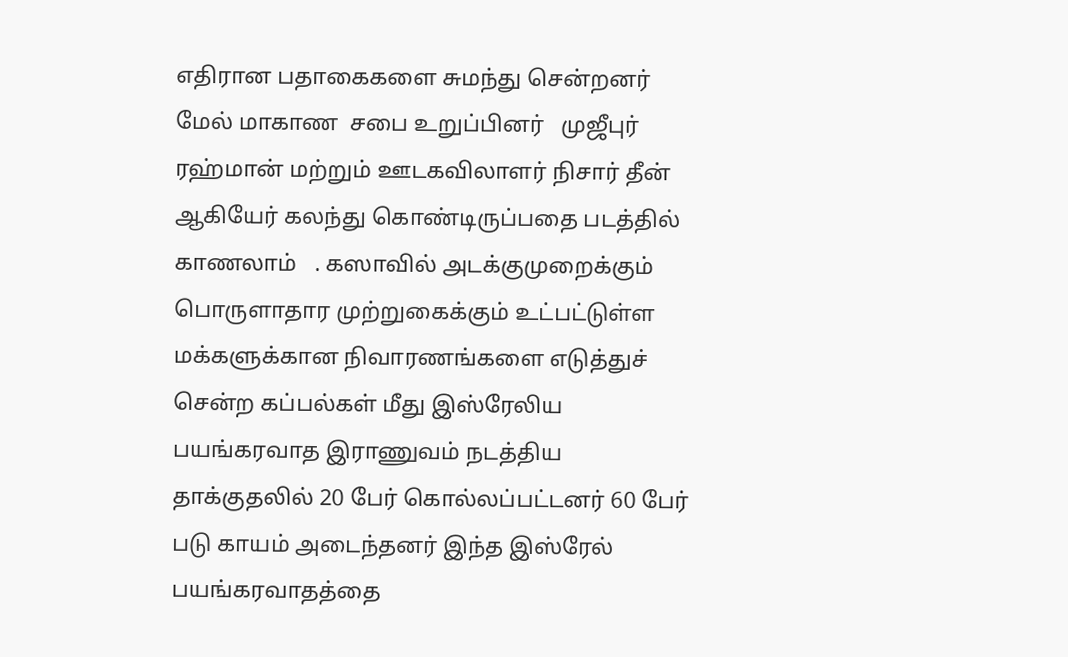எதிரான பதாகைகளை சுமந்து சென்றனர் மேல் மாகாண  சபை உறுப்பினர்   முஜீபுர் ரஹ்மான் மற்றும் ஊடகவிலாளர் நிசார் தீன்  ஆகியேர் கலந்து கொண்டிருப்பதை படத்தில் காணலாம்   . கஸாவில் அடக்குமுறைக்கும் பொருளாதார முற்றுகைக்கும் உட்பட்டுள்ள  மக்களுக்கான நிவாரணங்களை எடுத்துச் சென்ற கப்பல்கள் மீது இஸ்ரேலிய பயங்கரவாத இராணுவம் நடத்திய தாக்குதலில் 20 பேர் கொல்லப்பட்டனர் 60 பேர் படு காயம் அடைந்தனர் இந்த இஸ்ரேல் பயங்கரவாதத்தை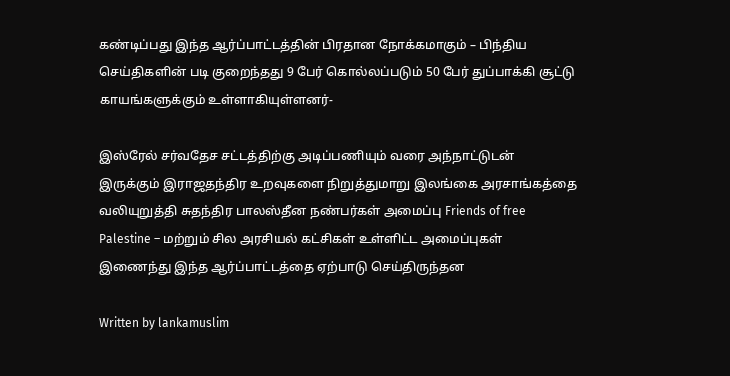கண்டிப்பது இந்த ஆர்ப்பாட்டத்தின் பிரதான நோக்கமாகும் – பிந்திய செய்திகளின் படி குறைந்தது 9 பேர் கொல்லப்படும் 50 பேர் துப்பாக்கி சூட்டு  காயங்களுக்கும் உள்ளாகியுள்ளனர்-

இஸ்ரேல் சர்வதேச சட்டத்திற்கு அடிப்பணியும் வரை அந்நாட்டுடன் இருக்கும் இராஜதந்திர உறவுகளை நிறுத்துமாறு இலங்கை அரசாங்கத்தை வலியுறுத்தி சுதந்திர பாலஸ்தீன நண்பர்கள் அமைப்பு Friends of free Palestine – மற்றும் சில அரசியல் கட்சிகள் உள்ளிட்ட அமைப்புகள் இணைந்து இந்த ஆர்ப்பாட்டத்தை ஏற்பாடு செய்திருந்தன

Written by lankamuslim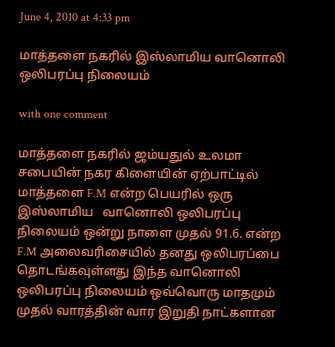June 4, 2010 at 4:33 pm

மாத்தளை நகரில் இஸ்லாமிய வானொலி ஒலிபரப்பு நிலையம்

with one comment

மாத்தளை நகரில் ஜம்யதுல் உலமா சபையின் நகர கிளையின் ஏற்பாட்டில் மாத்தளை F.M என்ற பெயரில் ஒரு இஸ்லாமிய   வானொலி ஒலிபரப்பு நிலையம் ஒன்று நாளை முதல் 91.6. என்ற F.M அலைவரிசையில் தனது ஒலிபரப்பை தொடங்கவுள்ளது இந்த வானொலி ஒலிபரப்பு நிலையம் ஒவ்வொரு மாதமும் முதல் வாரத்தின் வார இறுதி நாட்களான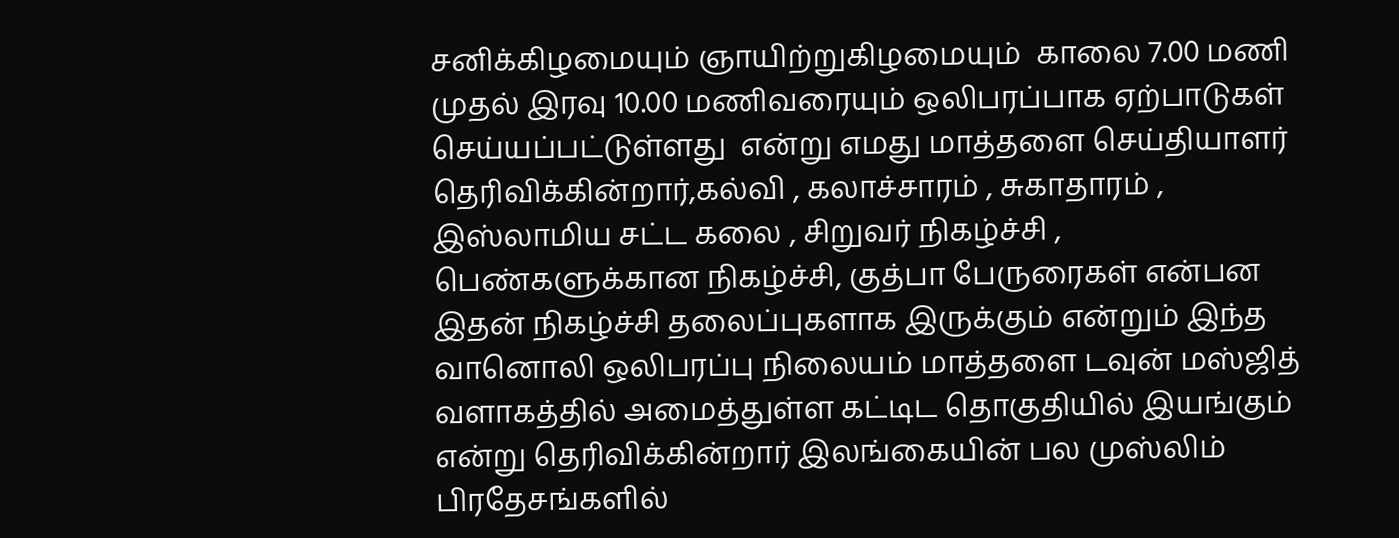சனிக்கிழமையும் ஞாயிற்றுகிழமையும்  காலை 7.00 மணி முதல் இரவு 10.00 மணிவரையும் ஒலிபரப்பாக ஏற்பாடுகள் செய்யப்பட்டுள்ளது  என்று எமது மாத்தளை செய்தியாளர் தெரிவிக்கின்றார்,கல்வி , கலாச்சாரம் , சுகாதாரம் , இஸ்லாமிய சட்ட கலை , சிறுவர் நிகழ்ச்சி ,  பெண்களுக்கான நிகழ்ச்சி, குத்பா பேருரைகள் என்பன இதன் நிகழ்ச்சி தலைப்புகளாக இருக்கும் என்றும் இந்த வானொலி ஒலிபரப்பு நிலையம் மாத்தளை டவுன் மஸ்ஜித் வளாகத்தில் அமைத்துள்ள கட்டிட தொகுதியில் இயங்கும் என்று தெரிவிக்கின்றார் இலங்கையின் பல முஸ்லிம் பிரதேசங்களில்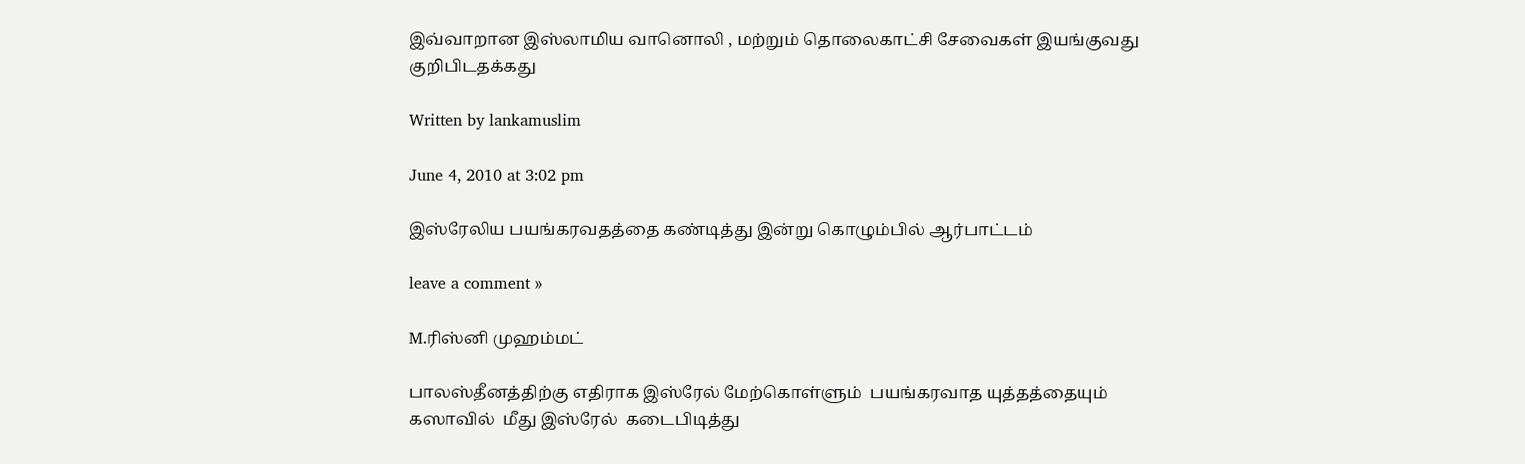இவ்வாறான இஸ்லாமிய வானொலி , மற்றும் தொலைகாட்சி சேவைகள் இயங்குவது குறிபிடதக்கது

Written by lankamuslim

June 4, 2010 at 3:02 pm

இஸ்ரேலிய பயங்கரவதத்தை கண்டித்து இன்று கொழும்பில் ஆர்பாட்டம்

leave a comment »

M.ரிஸ்னி முஹம்மட்

பாலஸ்தீனத்திற்கு எதிராக இஸ்ரேல் மேற்கொள்ளும்  பயங்கரவாத யுத்தத்தையும்  கஸாவில்  மீது இஸ்ரேல்  கடைபிடித்து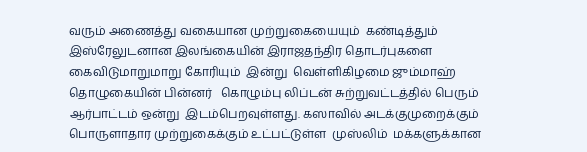வரும் அணைத்து வகையான முற்றுகையையும்  கண்டித்தும்  இஸ்ரேலுடனான இலங்கையின் இராஜதந்திர தொடர்புகளை கைவிடுமாறுமாறு கோரியும்  இன்று  வெள்ளிகிழமை ஜும்மாஹ் தொழுகையின் பின்னர்   கொழும்பு லிப்டன் சுற்றுவட்டத்தில் பெரும் ஆர்பாட்டம் ஒன்று  இடம்பெறவுள்ளது. கஸாவில் அடக்குமுறைக்கும் பொருளாதார முற்றுகைக்கும் உட்பட்டுள்ள  முஸ்லிம்  மக்களுக்கான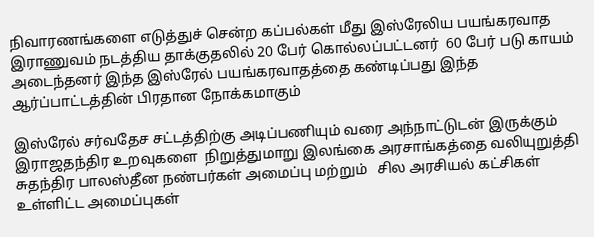நிவாரணங்களை எடுத்துச் சென்ற கப்பல்கள் மீது இஸ்ரேலிய பயங்கரவாத இராணுவம் நடத்திய தாக்குதலில் 20 பேர் கொல்லப்பட்டனர்  60 பேர் படு காயம் அடைந்தனர் இந்த இஸ்ரேல் பயங்கரவாதத்தை கண்டிப்பது இந்த ஆர்ப்பாட்டத்தின் பிரதான நோக்கமாகும்

இஸ்ரேல் சர்வதேச சட்டத்திற்கு அடிப்பணியும் வரை அந்நாட்டுடன் இருக்கும் இராஜதந்திர உறவுகளை  நிறுத்துமாறு இலங்கை அரசாங்கத்தை வலியுறுத்தி    சுதந்திர பாலஸ்தீன நண்பர்கள் அமைப்பு மற்றும்   சில அரசியல் கட்சிகள் உள்ளிட்ட அமைப்புகள்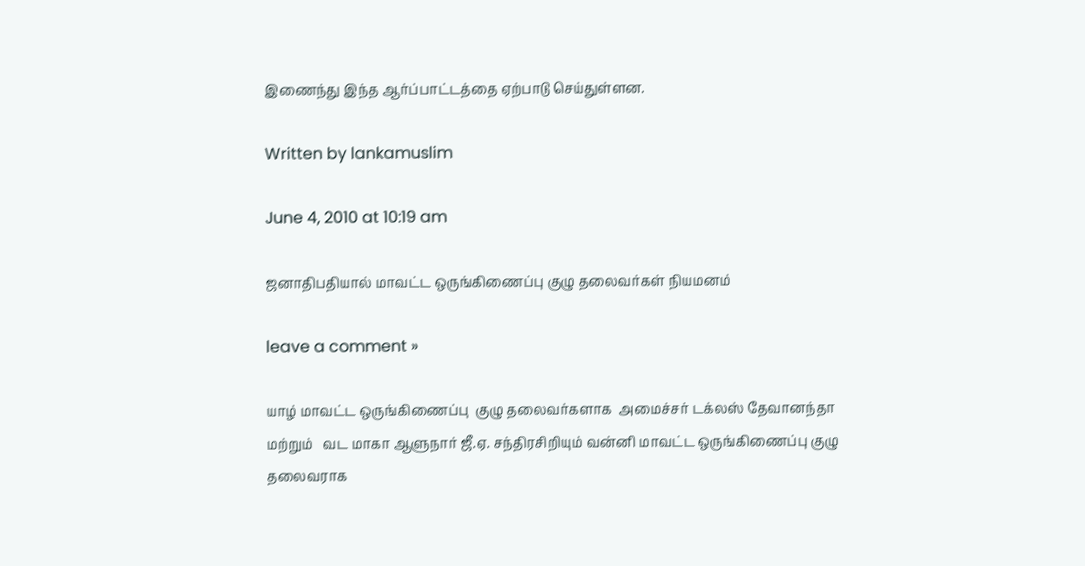இணைந்து இந்த ஆர்ப்பாட்டத்தை ஏற்பாடு செய்துள்ளன.

Written by lankamuslim

June 4, 2010 at 10:19 am

ஜனாதிபதியால் மாவட்ட ஒருங்கிணைப்பு குழு தலைவர்கள் நியமனம்

leave a comment »

யாழ் மாவட்ட ஒருங்கிணைப்பு  குழு தலைவர்களாக  அமைச்சர் டக்லஸ் தேவானந்தா மற்றும்   வட மாகா ஆளுநார் ஜீ.ஏ. சந்திரசிறியும் வன்னி மாவட்ட ஒருங்கிணைப்பு குழு தலைவராக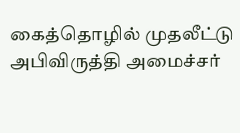கைத்தொழில் முதலீட்டு அபிவிருத்தி அமைச்சர்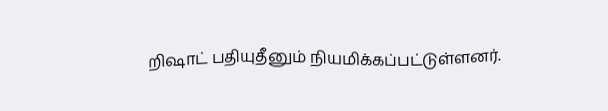றிஷாட் பதியுதீனும் நியமிக்கப்பட்டுள்ளனர்.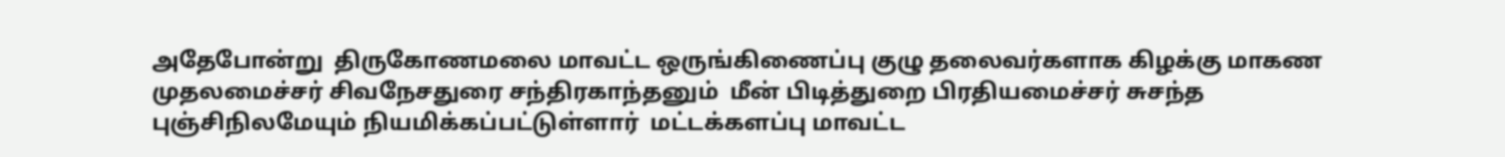அதேபோன்று  திருகோணமலை மாவட்ட ஒருங்கிணைப்பு குழு தலைவர்களாக கிழக்கு மாகண முதலமைச்சர் சிவநேசதுரை சந்திரகாந்தனும்  மீன் பிடித்துறை பிரதியமைச்சர் சுசந்த புஞ்சிநிலமேயும் நியமிக்கப்பட்டுள்ளார்  மட்டக்களப்பு மாவட்ட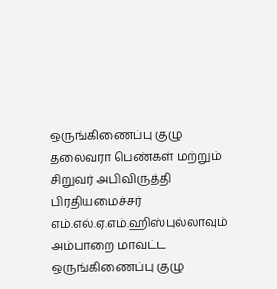ஒருங்கிணைப்பு குழு தலைவரா பெண்கள் மற்றும் சிறுவர் அபிவிருத்தி பிரதியமைச்சர் எம்.எல்.ஏ.எம்.ஹிஸ்புல்லாவும் அம்பாறை மாவட்ட ஒருங்கிணைப்பு குழு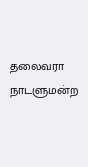தலைவரா நாடளுமன்ற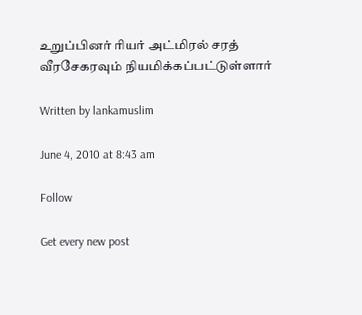உறுப்பினர் ரியர் அட்மிரல் சரத் வீரசேகரவும் நியமிக்கப்பட்டுள்ளார்

Written by lankamuslim

June 4, 2010 at 8:43 am

Follow

Get every new post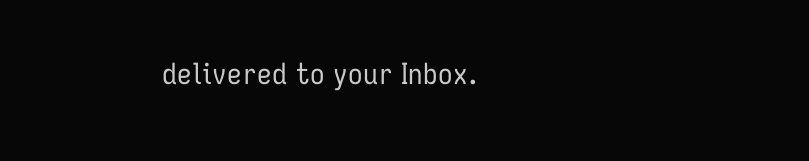delivered to your Inbox.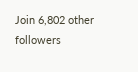Join 6,802 other followers